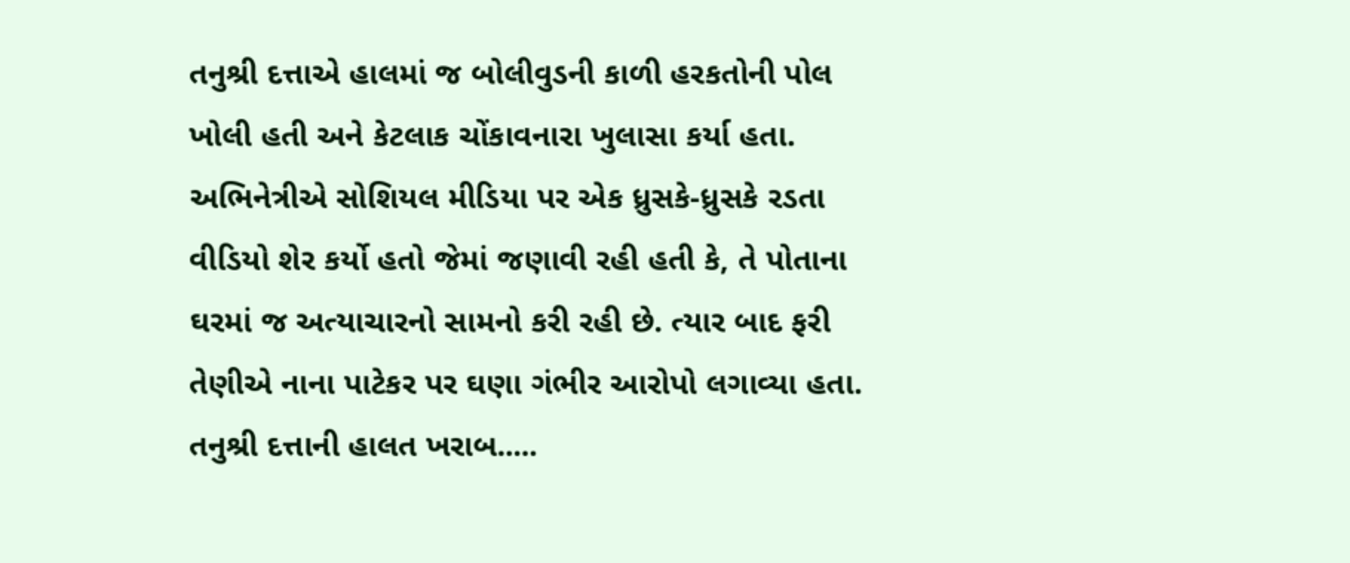તનુશ્રી દત્તાએ હાલમાં જ બોલીવુડની કાળી હરકતોની પોલ ખોલી હતી અને કેટલાક ચોંકાવનારા ખુલાસા કર્યા હતા. અભિનેત્રીએ સોશિયલ મીડિયા પર એક ધ્રુસકે-ધ્રુસકે રડતા વીડિયો શેર કર્યો હતો જેમાં જણાવી રહી હતી કે, તે પોતાના ઘરમાં જ અત્યાચારનો સામનો કરી રહી છે. ત્યાર બાદ ફરી તેણીએ નાના પાટેકર પર ઘણા ગંભીર આરોપો લગાવ્યા હતા.
તનુશ્રી દત્તાની હાલત ખરાબ.....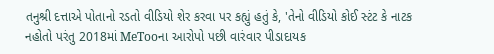તનુશ્રી દત્તાએ પોતાનો રડતો વીડિયો શેર કરવા પર કહ્યું હતું કે, 'તેનો વીડિયો કોઈ સ્ટંટ કે નાટક નહોતો પરંતુ 2018માં MeTooના આરોપો પછી વારંવાર પીડાદાયક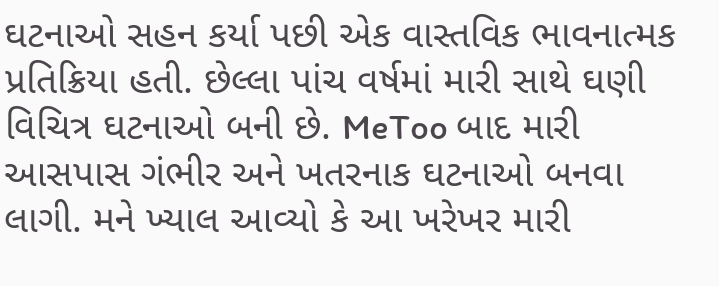ઘટનાઓ સહન કર્યા પછી એક વાસ્તવિક ભાવનાત્મક પ્રતિક્રિયા હતી. છેલ્લા પાંચ વર્ષમાં મારી સાથે ઘણી વિચિત્ર ઘટનાઓ બની છે. MeToo બાદ મારી આસપાસ ગંભીર અને ખતરનાક ઘટનાઓ બનવા લાગી. મને ખ્યાલ આવ્યો કે આ ખરેખર મારી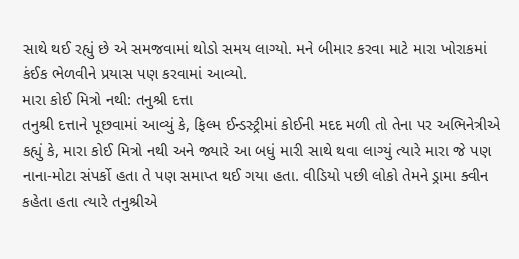સાથે થઈ રહ્યું છે એ સમજવામાં થોડો સમય લાગ્યો. મને બીમાર કરવા માટે મારા ખોરાકમાં કંઈક ભેળવીને પ્રયાસ પણ કરવામાં આવ્યો.
મારા કોઈ મિત્રો નથી: તનુશ્રી દત્તા
તનુશ્રી દત્તાને પૂછવામાં આવ્યું કે, ફિલ્મ ઈન્ડસ્ટ્રીમાં કોઈની મદદ મળી તો તેના પર અભિનેત્રીએ કહ્યું કે, મારા કોઈ મિત્રો નથી અને જ્યારે આ બધું મારી સાથે થવા લાગ્યું ત્યારે મારા જે પણ નાના-મોટા સંપર્કો હતા તે પણ સમાપ્ત થઈ ગયા હતા. વીડિયો પછી લોકો તેમને ડ્રામા ક્વીન કહેતા હતા ત્યારે તનુશ્રીએ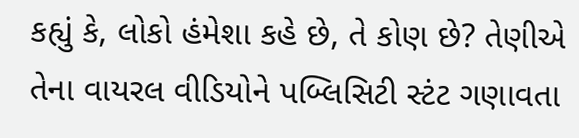કહ્યું કે, લોકો હંમેશા કહે છે, તે કોણ છે? તેણીએ તેના વાયરલ વીડિયોને પબ્લિસિટી સ્ટંટ ગણાવતા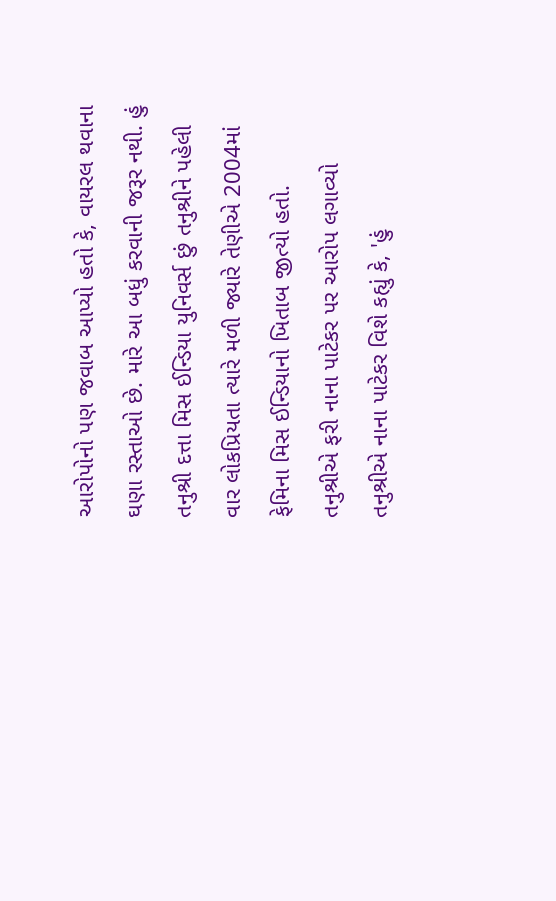આરોપોનો પણ જવાબ આપ્યો હતો કે, વાયરલ થવાના ઘણા રસ્તાઓ છે. મારે આ બધું કરવાની જરૂર નથી. હું તનુશ્રી દત્તા મિસ ઈન્ડિયા યુનિવર્સ છું તનુશ્રીને પહેલી વાર લોકપ્રિયતા ત્યારે મળી જ્યારે તેણીએ 2004માં ફેમિના મિસ ઈન્ડિયાનો ખિતાબ જીત્યો હતો.
તનુશ્રીએ ફરી નાના પાટેકર પર આરોપ લગાવ્યો
તનુશ્રીએ નાના પાટેકર વિશે કહ્યું કે, 'હું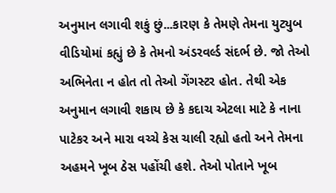અનુમાન લગાવી શકું છું...કારણ કે તેમણે તેમના યુટ્યુબ વીડિયોમાં કહ્યું છે કે તેમનો અંડરવર્લ્ડ સંદર્ભ છે. જો તેઓ અભિનેતા ન હોત તો તેઓ ગેંગસ્ટર હોત. તેથી એક અનુમાન લગાવી શકાય છે કે કદાચ એટલા માટે કે નાના પાટેકર અને મારા વચ્ચે કેસ ચાલી રહ્યો હતો અને તેમના અહમને ખૂબ ઠેસ પહોંચી હશે. તેઓ પોતાને ખૂબ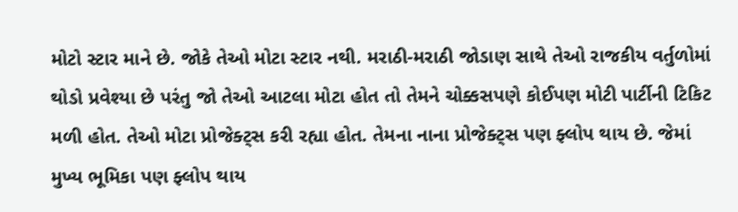મોટો સ્ટાર માને છે. જોકે તેઓ મોટા સ્ટાર નથી. મરાઠી-મરાઠી જોડાણ સાથે તેઓ રાજકીય વર્તુળોમાં થોડો પ્રવેશ્યા છે પરંતુ જો તેઓ આટલા મોટા હોત તો તેમને ચોક્કસપણે કોઈપણ મોટી પાર્ટીની ટિકિટ મળી હોત. તેઓ મોટા પ્રોજેક્ટ્સ કરી રહ્યા હોત. તેમના નાના પ્રોજેક્ટ્સ પણ ફ્લોપ થાય છે. જેમાં મુખ્ય ભૂમિકા પણ ફ્લોપ થાય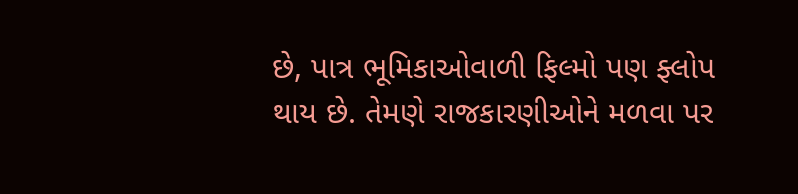છે, પાત્ર ભૂમિકાઓવાળી ફિલ્મો પણ ફ્લોપ થાય છે. તેમણે રાજકારણીઓને મળવા પર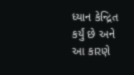ધ્યાન કેન્દ્રિત કર્યું છે અને આ કારણે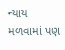ન્યાય મળવામાં પણ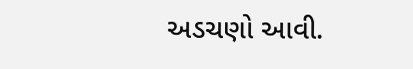અડચણો આવી.